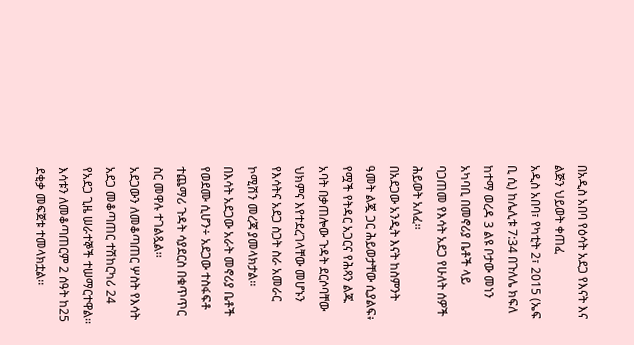በአዲስ አበባ የዕሳት አደጋ የእናት እና ልጅን ህይወት ቀጠፈ
አዲስ አበባ፣ የካቲት 2፣ 2015 (ኤፍ ቢ ሲ) ከሌሊቱ 7:34 በጉለሌ ክፍለ ከተማ ወረዳ 3 ልዩ ቦታው መነን አካባቢ በመኖሪያ ቤቶች ላይ ባጋጠመ የእሳት አደጋ የሁለት ሰዎች ሕይወት አለፈ፡፡
በአደጋው አንዲት እናት ከስምንት ዓመት ልጇ ጋር ሕይወታቸው ሲያልፍ፥ የሟች የትዳር አጋርና የሕጻን ልጁ አባት በቃጠሎው ጉዳት ደርሶባቸው ህክምና እየተደረገላቸው መሆኑን የእሳትና አደጋ ስጋት ስራ አመራር ኮሚሽን መረጃ ያመላክታል፡፡
በእሳት አደጋው አራት መኖሪያ ቤቶች የወደሙ ሲሆን÷ አደጋው ተስፋፍቶ ተጨማሪ ጉዳት ሳያደርስ በቁጥጥር ስር መዋሉ ተገልጿል፡፡
አደጋውን ለመቆጣጠር ሦስት የእሳት አደጋ መቆጣጠር ተሽከርካሪ 24 የአደጋ ጊዜ ሠራተኞች ተሠማርተዋል፡፡
እሳቱን ለመቆጣጠርም 2 ሰዓት ከ25 ደቂቃ መፍጀቱ ተመላክቷል፡፡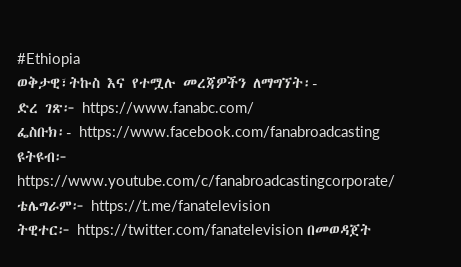#Ethiopia
ወቅታዊ፣ትኩስ እና የተሟሉ መረጃዎችን ለማግኘት፡-
ድረ ገጽ፦ https://www.fanabc.com/
ፌስቡክ፡- https://www.facebook.com/fanabroadcasting
ዩትዩብ፦ https://www.youtube.com/c/fanabroadcastingcorporate/
ቴሌግራም፦ https://t.me/fanatelevision
ትዊተር፦ https://twitter.com/fanatelevision በመወዳጀት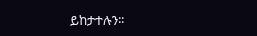ይከታተሉን፡፡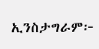ኢንስታግራም፦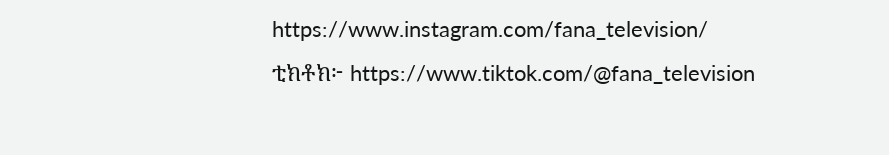https://www.instagram.com/fana_television/
ቲክቶክ፦ https://www.tiktok.com/@fana_television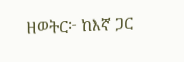ዘወትር፦ ከእኛ ጋር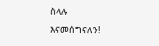ስላሉ እናመሰግናለን!